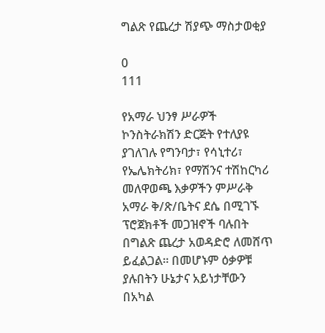ግልጽ የጨረታ ሽያጭ ማስታወቂያ

0
111

የአማራ ህንፃ ሥራዎች ኮንስትራክሽን ድርጅት የተለያዩ ያገለገሉ የግንባታ፣ የሳኒተሪ፣ የኤሌክትሪክ፣ የማሽንና ተሽከርካሪ መለዋወጫ እቃዎችን ምሥራቅ አማራ ቅ/ጽ/ቤትና ደሴ በሚገኙ ፕሮጀክቶች መጋዝኖች ባሉበት በግልጽ ጨረታ አወዳድሮ ለመሸጥ ይፈልጋል፡፡ በመሆኑም ዕቃዎቹ ያሉበትን ሁኔታና አይነታቸውን በአካል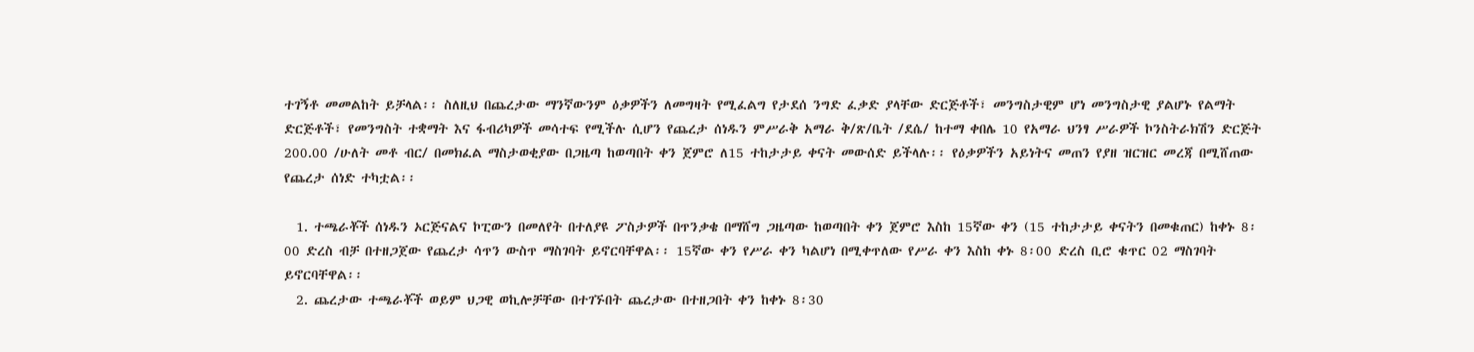ተገኝቶ መመልከት ይቻላል፡፡ ስለዚህ በጨረታው ማንኛውንም ዕቃዎችን ለመግዛት የሚፈልግ የታደሰ ንግድ ፈቃድ ያላቸው ድርጅቶች፣ መንግስታዊም ሆነ መንግስታዊ ያልሆኑ የልማት ድርጅቶች፣ የመንግስት ተቋማት እና ፋብሪካዎች መሳተፍ የሚችሉ ሲሆን የጨረታ ሰነዱን ምሥራቅ አማራ ቅ/ጽ/ቤት /ደሴ/ ከተማ ቀበሌ 10 የአማራ ህንፃ ሥራዎች ኮንስትራክሽን ድርጅት 200.00 /ሁለት መቶ ብር/ በመክፈል ማስታወቂያው በጋዜጣ ከወጣበት ቀን ጀምሮ ለ15 ተከታታይ ቀናት መውሰድ ይችላሉ፡፡ የዕቃዎችን አይነትና መጠን የያዘ ዝርዝር መረጃ በሚሸጠው የጨረታ ሰነድ ተካቷል፡፡

  1. ተጫራቾች ሰነዱን ኦርጅናልና ኮፒውን በመለየት በተለያዩ ፖስታዎች በጥንቃቄ በማሸግ ጋዜጣው ከወጣበት ቀን ጀምሮ እስከ 15ኛው ቀን (15 ተከታታይ ቀናትን በመቁጠር) ከቀኑ 8፡00 ድረስ ብቻ በተዘጋጀው የጨረታ ሳጥን ውስጥ ማስገባት ይኖርባቸዋል፡፡ 15ኛው ቀን የሥራ ቀን ካልሆነ በሚቀጥለው የሥራ ቀን እስከ ቀኑ 8፡00 ድረስ ቢሮ ቁጥር 02 ማስገባት ይኖርባቸዋል፡፡
  2. ጨረታው ተጫራቾች ወይም ህጋዊ ወኪሎቻቸው በተገኙበት ጨረታው በተዘጋበት ቀን ከቀኑ 8፡30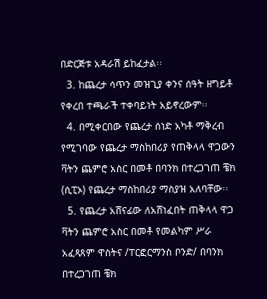በድርጅቱ አዳራሽ ይከፈታል፡፡
  3. ከጨረታ ሳጥን መዝጊያ ቀንና ሰዓት ዘግይቶ የቀረበ ተጫራች ተቀባይነት አይኖረውም፡፡
  4. በሚቀርበው የጨረታ ሰነድ አካቶ ማቅረብ የሚገባው የጨረታ ማስከበሪያ የጠቅላላ ዋጋውን ቫትን ጨምሮ አስር በመቶ በባንክ በተረጋገጠ ቼክ (ሲፒኦ) የጨረታ ማስከበሪያ ማስያዝ አለባቸው፡፡
  5. የጨረታ አሸናፊው ለአሸነፈበት ጠቅላላ ዋጋ ቫትን ጨምሮ አስር በመቶ የመልካም ሥራ  አፈጻጸም ዋስትና /ፐርፎርማንስ ቦንድ/ በባንክ በተረጋገጠ ቼክ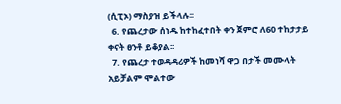(ሲፒኦ) ማስያዝ ይችላሉ፡፡
  6. የጨረታው ሰነዱ ከተከፈተበት ቀን ጀምሮ ለ60 ተከታታይ ቀናት ፀንቶ ይቆያል፡፡
  7. የጨረታ ተወዳዳሪዎች ከመነሻ ዋጋ በታች መሙላት አይቻልም ሞልተው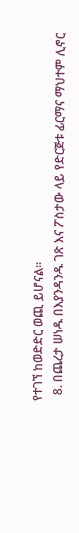የተገኘ ከወድድር ወጪ ይሆናል፡፡
  8. በጨረታ ሠነዱ በእያንዳንዱ ገጽ እና ፖስታው ላይ የድርጅቱ ፊርማና ማህተም ሊኖር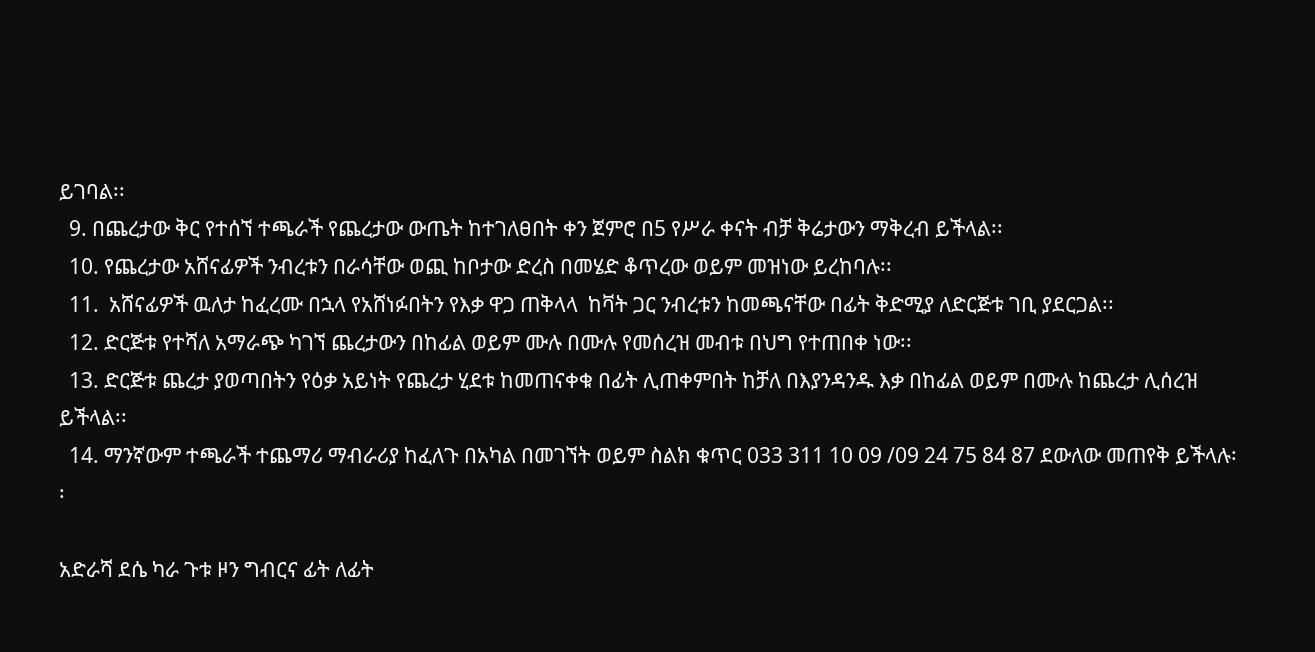ይገባል፡፡
  9. በጨረታው ቅር የተሰኘ ተጫራች የጨረታው ውጤት ከተገለፀበት ቀን ጀምሮ በ5 የሥራ ቀናት ብቻ ቅሬታውን ማቅረብ ይችላል፡፡
  10. የጨረታው አሸናፊዎች ንብረቱን በራሳቸው ወጪ ከቦታው ድረስ በመሄድ ቆጥረው ወይም መዝነው ይረከባሉ፡፡
  11.  አሸናፊዎች ዉለታ ከፈረሙ በኋላ የአሸነፉበትን የእቃ ዋጋ ጠቅላላ  ከቫት ጋር ንብረቱን ከመጫናቸው በፊት ቅድሚያ ለድርጅቱ ገቢ ያደርጋል፡፡
  12. ድርጅቱ የተሻለ አማራጭ ካገኘ ጨረታውን በከፊል ወይም ሙሉ በሙሉ የመሰረዝ መብቱ በህግ የተጠበቀ ነው፡፡
  13. ድርጅቱ ጨረታ ያወጣበትን የዕቃ አይነት የጨረታ ሂደቱ ከመጠናቀቁ በፊት ሊጠቀምበት ከቻለ በእያንዳንዱ እቃ በከፊል ወይም በሙሉ ከጨረታ ሊሰረዝ ይችላል፡፡
  14. ማንኛውም ተጫራች ተጨማሪ ማብራሪያ ከፈለጉ በአካል በመገኘት ወይም ስልክ ቁጥር 033 311 10 09 /09 24 75 84 87 ደውለው መጠየቅ ይችላሉ፡፡

አድራሻ ደሴ ካራ ጉቱ ዞን ግብርና ፊት ለፊት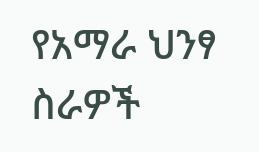የአማራ ህንፃ ስራዎች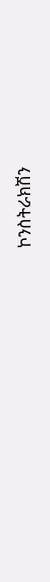ኮንስትራክሽን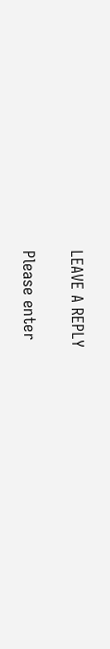LEAVE A REPLY

Please enter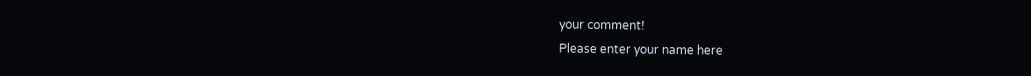your comment!
Please enter your name here